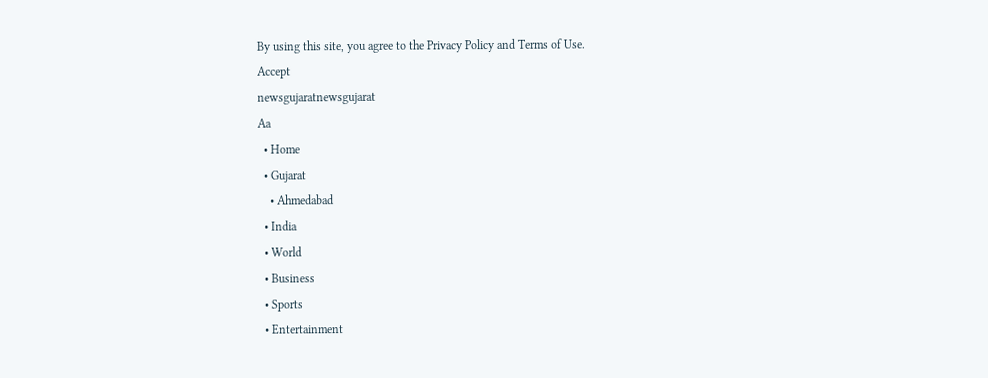By using this site, you agree to the Privacy Policy and Terms of Use.
Accept
newsgujaratnewsgujarat
Aa
  • Home
  • Gujarat
    • Ahmedabad
  • India
  • World
  • Business
  • Sports
  • Entertainment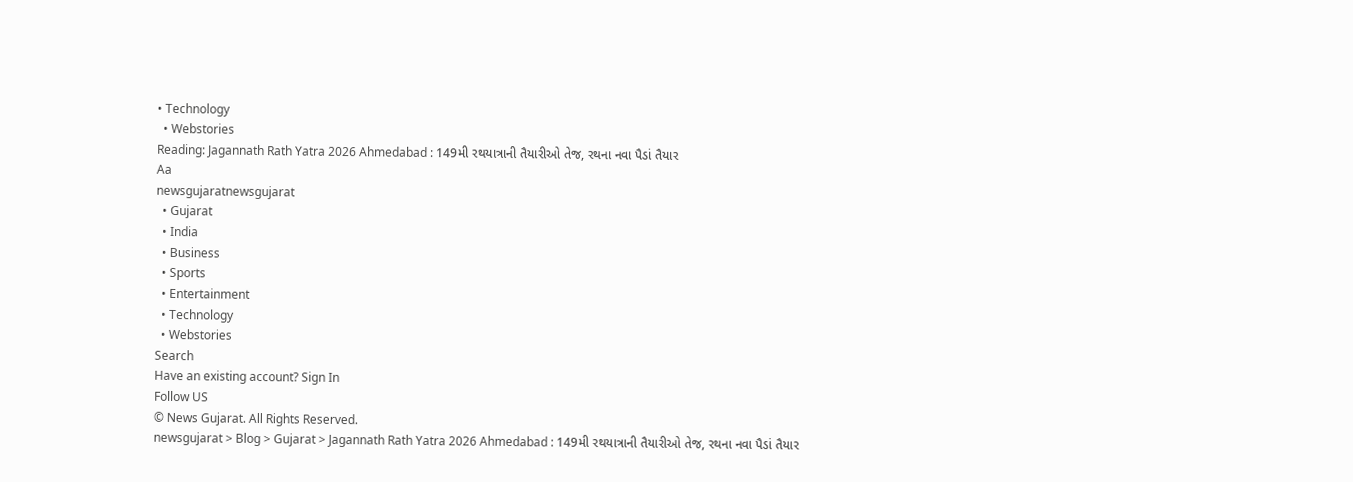• Technology
  • Webstories
Reading: Jagannath Rath Yatra 2026 Ahmedabad : 149મી રથયાત્રાની તૈયારીઓ તેજ, રથના નવા પૈડાં તૈયાર
Aa
newsgujaratnewsgujarat
  • Gujarat
  • India
  • Business
  • Sports
  • Entertainment
  • Technology
  • Webstories
Search
Have an existing account? Sign In
Follow US
© News Gujarat. All Rights Reserved.
newsgujarat > Blog > Gujarat > Jagannath Rath Yatra 2026 Ahmedabad : 149મી રથયાત્રાની તૈયારીઓ તેજ, રથના નવા પૈડાં તૈયાર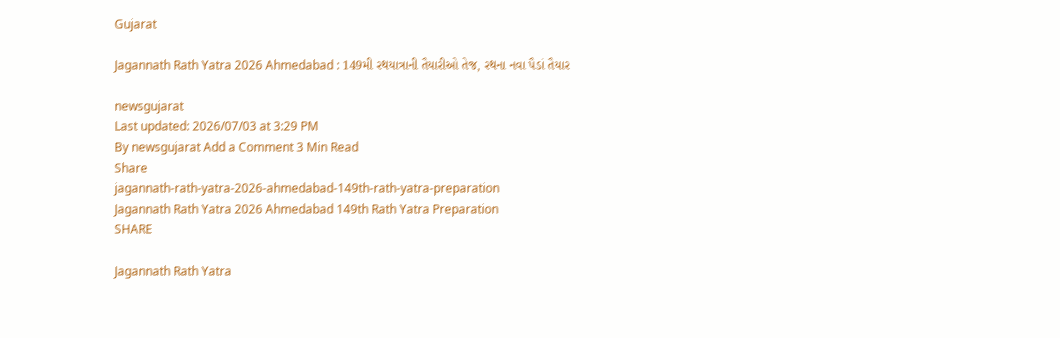Gujarat

Jagannath Rath Yatra 2026 Ahmedabad : 149મી રથયાત્રાની તૈયારીઓ તેજ, રથના નવા પૈડાં તૈયાર

newsgujarat
Last updated: 2026/07/03 at 3:29 PM
By newsgujarat Add a Comment 3 Min Read
Share
jagannath-rath-yatra-2026-ahmedabad-149th-rath-yatra-preparation
Jagannath Rath Yatra 2026 Ahmedabad 149th Rath Yatra Preparation
SHARE

Jagannath Rath Yatra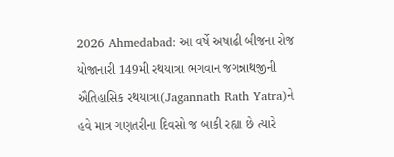2026 Ahmedabad: આ વર્ષે અષાઢી બીજના રોજ યોજાનારી 149મી રથયાત્રા ભગવાન જગન્નાથજીની ઐતિહાસિક રથયાત્રા(Jagannath Rath Yatra)ને હવે માત્ર ગણતરીના દિવસો જ બાકી રહ્યા છે ત્યારે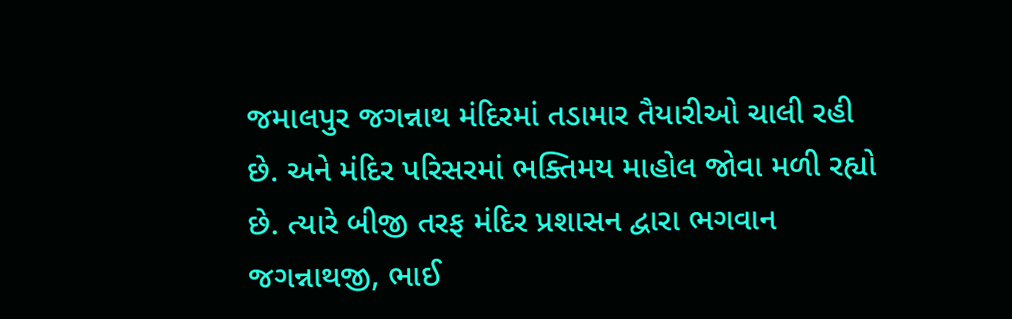જમાલપુર જગન્નાથ મંદિરમાં તડામાર તૈયારીઓ ચાલી રહી છે. અને મંદિર પરિસરમાં ભક્તિમય માહોલ જોવા મળી રહ્યો છે. ત્યારે બીજી તરફ મંદિર પ્રશાસન દ્વારા ભગવાન જગન્નાથજી, ભાઈ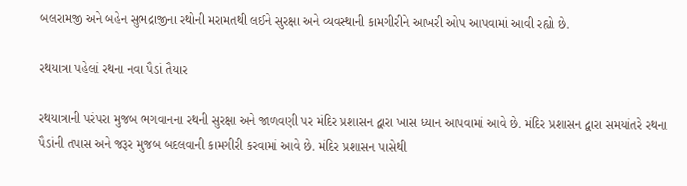બલરામજી અને બહેન સુભદ્રાજીના રથોની મરામતથી લઈને સુરક્ષા અને વ્યવસ્થાની કામગીરીને આખરી ઓપ આપવામાં આવી રહ્યો છે.

રથયાત્રા પહેલાં રથના નવા પૈડાં તૈયાર

રથયાત્રાની પરંપરા મુજબ ભગવાનના રથની સુરક્ષા અને જાળવણી પર મંદિર પ્રશાસન દ્વારા ખાસ ધ્યાન આપવામાં આવે છે. મંદિર પ્રશાસન દ્વારા સમયાંતરે રથના પૈડાંની તપાસ અને જરૂર મુજબ બદલવાની કામગીરી કરવામાં આવે છે. મંદિર પ્રશાસન પાસેથી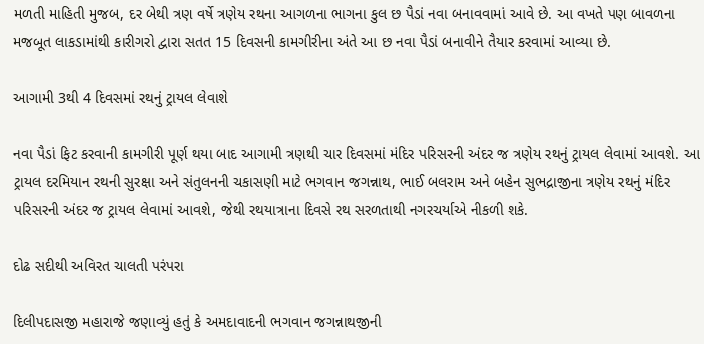મળતી માહિતી મુજબ, દર બેથી ત્રણ વર્ષે ત્રણેય રથના આગળના ભાગના કુલ છ પૈડાં નવા બનાવવામાં આવે છે. આ વખતે પણ બાવળના મજબૂત લાકડામાંથી કારીગરો દ્વારા સતત 15 દિવસની કામગીરીના અંતે આ છ નવા પૈડાં બનાવીને તૈયાર કરવામાં આવ્યા છે.

આગામી 3થી 4 દિવસમાં રથનું ટ્રાયલ લેવાશે

નવા પૈડાં ફિટ કરવાની કામગીરી પૂર્ણ થયા બાદ આગામી ત્રણથી ચાર દિવસમાં મંદિર પરિસરની અંદર જ ત્રણેય રથનું ટ્રાયલ લેવામાં આવશે. આ ટ્રાયલ દરમિયાન રથની સુરક્ષા અને સંતુલનની ચકાસણી માટે ભગવાન જગન્નાથ, ભાઈ બલરામ અને બહેન સુભદ્રાજીના ત્રણેય રથનું મંદિર પરિસરની અંદર જ ટ્રાયલ લેવામાં આવશે, જેથી રથયાત્રાના દિવસે રથ સરળતાથી નગરચર્યાએ નીકળી શકે.

દોઢ સદીથી અવિરત ચાલતી પરંપરા

દિલીપદાસજી મહારાજે જણાવ્યું હતું કે અમદાવાદની ભગવાન જગન્નાથજીની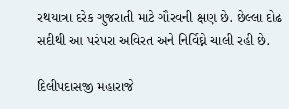રથયાત્રા દરેક ગુજરાતી માટે ગૌરવની ક્ષણ છે. છેલ્લા દોઢ સદીથી આ પરંપરા અવિરત અને નિર્વિઘ્ને ચાલી રહી છે.

દિલીપદાસજી મહારાજે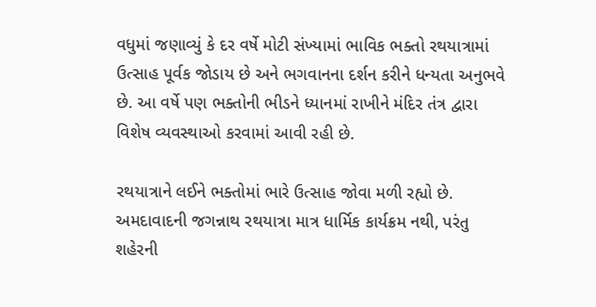વધુમાં જણાવ્યું કે દર વર્ષે મોટી સંખ્યામાં ભાવિક ભક્તો રથયાત્રામાં ઉત્સાહ પૂર્વક જોડાય છે અને ભગવાનના દર્શન કરીને ધન્યતા અનુભવે છે. આ વર્ષે પણ ભક્તોની ભીડને ધ્યાનમાં રાખીને મંદિર તંત્ર દ્વારા વિશેષ વ્યવસ્થાઓ કરવામાં આવી રહી છે.

રથયાત્રાને લઈને ભક્તોમાં ભારે ઉત્સાહ જોવા મળી રહ્યો છે. અમદાવાદની જગન્નાથ રથયાત્રા માત્ર ધાર્મિક કાર્યક્રમ નથી, પરંતુ શહેરની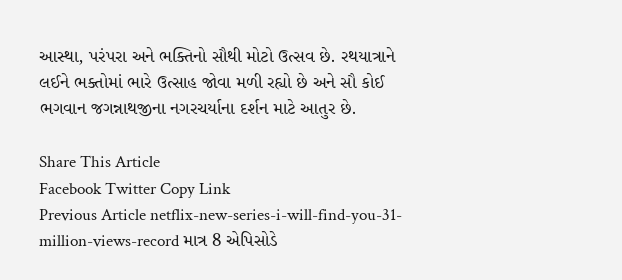આસ્થા, પરંપરા અને ભક્તિનો સૌથી મોટો ઉત્સવ છે. રથયાત્રાને લઈને ભક્તોમાં ભારે ઉત્સાહ જોવા મળી રહ્યો છે અને સૌ કોઈ ભગવાન જગન્નાથજીના નગરચર્યાના દર્શન માટે આતુર છે.

Share This Article
Facebook Twitter Copy Link
Previous Article netflix-new-series-i-will-find-you-31-million-views-record માત્ર 8 એપિસોડે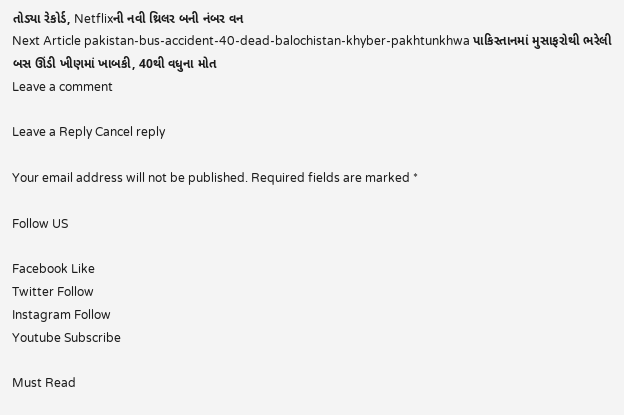તોડ્યા રેકોર્ડ, Netflixની નવી થ્રિલર બની નંબર વન
Next Article pakistan-bus-accident-40-dead-balochistan-khyber-pakhtunkhwa પાકિસ્તાનમાં મુસાફરોથી ભરેલી બસ ઊંડી ખીણમાં ખાબકી, 40થી વધુના મોત
Leave a comment

Leave a Reply Cancel reply

Your email address will not be published. Required fields are marked *

Follow US

Facebook Like
Twitter Follow
Instagram Follow
Youtube Subscribe

Must Read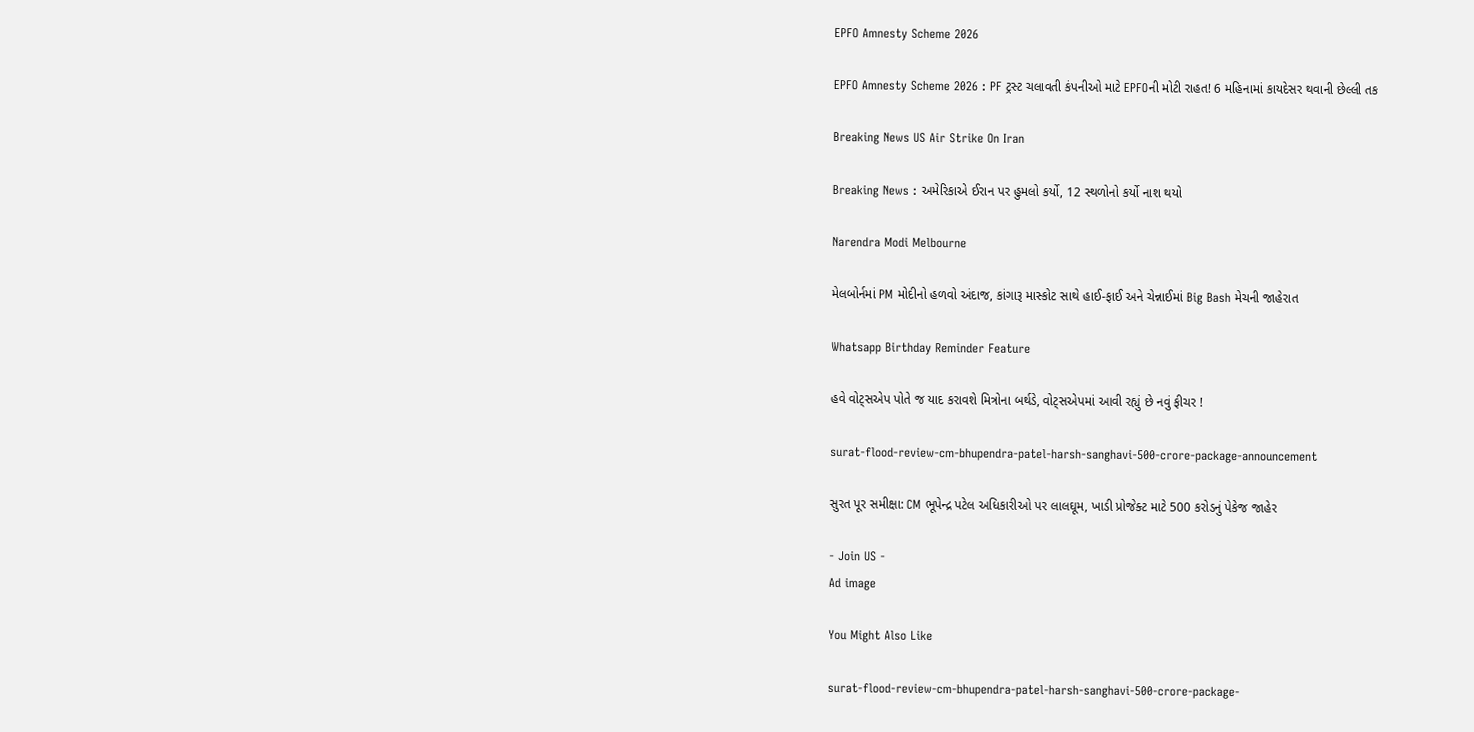EPFO Amnesty Scheme 2026

EPFO Amnesty Scheme 2026 : PF ટ્રસ્ટ ચલાવતી કંપનીઓ માટે EPFOની મોટી રાહત! 6 મહિનામાં કાયદેસર થવાની છેલ્લી તક

Breaking News US Air Strike On Iran

Breaking News : અમેરિકાએ ઈરાન પર હુમલો કર્યો, 12 સ્થળોનો કર્યો નાશ થયો

Narendra Modi Melbourne

મેલબોર્નમાં PM મોદીનો હળવો અંદાજ, કાંગારૂ માસ્કોટ સાથે હાઈ-ફાઈ અને ચેન્નાઈમાં Big Bash મેચની જાહેરાત

Whatsapp Birthday Reminder Feature

હવે વોટ્સએપ પોતે જ યાદ કરાવશે મિત્રોના બર્થડે, વોટ્સએપમાં આવી રહ્યું છે નવું ફીચર !

surat-flood-review-cm-bhupendra-patel-harsh-sanghavi-500-crore-package-announcement

સુરત પૂર સમીક્ષા: CM ભૂપેન્દ્ર પટેલ અધિકારીઓ પર લાલઘૂમ, ખાડી પ્રોજેક્ટ માટે 500 કરોડનું પેકેજ જાહેર

- Join US -
Ad image

You Might Also Like

surat-flood-review-cm-bhupendra-patel-harsh-sanghavi-500-crore-package-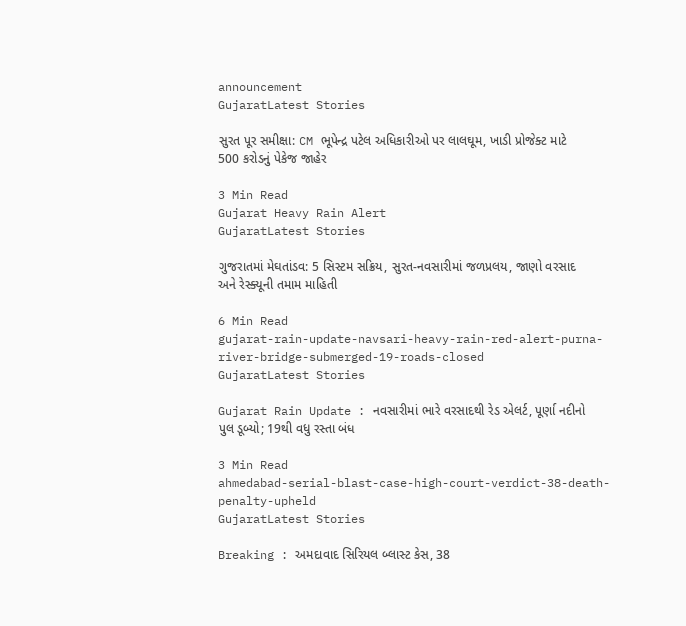announcement
GujaratLatest Stories

સુરત પૂર સમીક્ષા: CM ભૂપેન્દ્ર પટેલ અધિકારીઓ પર લાલઘૂમ, ખાડી પ્રોજેક્ટ માટે 500 કરોડનું પેકેજ જાહેર

3 Min Read
Gujarat Heavy Rain Alert
GujaratLatest Stories

ગુજરાતમાં મેઘતાંડવ: 5 સિસ્ટમ સક્રિય, સુરત-નવસારીમાં જળપ્રલય, જાણો વરસાદ અને રેસ્ક્યૂની તમામ માહિતી

6 Min Read
gujarat-rain-update-navsari-heavy-rain-red-alert-purna-river-bridge-submerged-19-roads-closed
GujaratLatest Stories

Gujarat Rain Update : નવસારીમાં ભારે વરસાદથી રેડ એલર્ટ, પૂર્ણા નદીનો પુલ ડૂબ્યો; 19થી વધુ રસ્તા બંધ

3 Min Read
ahmedabad-serial-blast-case-high-court-verdict-38-death-penalty-upheld
GujaratLatest Stories

Breaking : અમદાવાદ સિરિયલ બ્લાસ્ટ કેસ, 38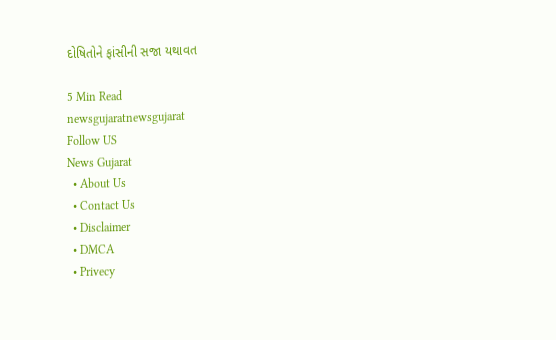દોષિતોને ફાંસીની સજા યથાવત

5 Min Read
newsgujaratnewsgujarat
Follow US
News Gujarat
  • About Us
  • Contact Us
  • Disclaimer
  • DMCA
  • Privecy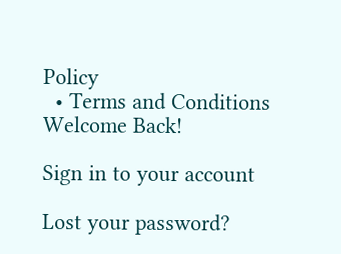Policy
  • Terms and Conditions
Welcome Back!

Sign in to your account

Lost your password?